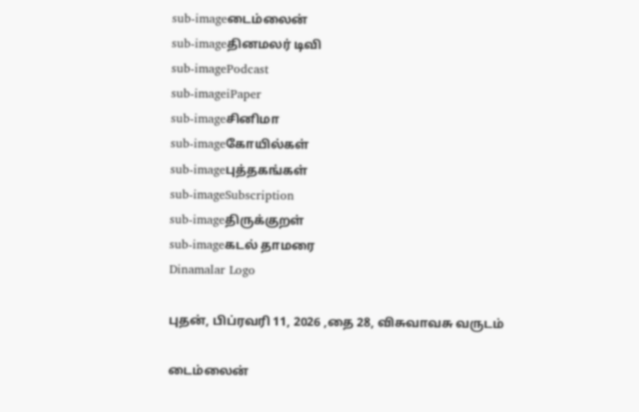sub-imageடைம்லைன்
sub-imageதினமலர் டிவி
sub-imagePodcast
sub-imageiPaper
sub-imageசினிமா
sub-imageகோயில்கள்
sub-imageபுத்தகங்கள்
sub-imageSubscription
sub-imageதிருக்குறள்
sub-imageகடல் தாமரை
Dinamalar Logo

புதன், பிப்ரவரி 11, 2026 ,தை 28, விசுவாவசு வருடம்

டைம்லைன்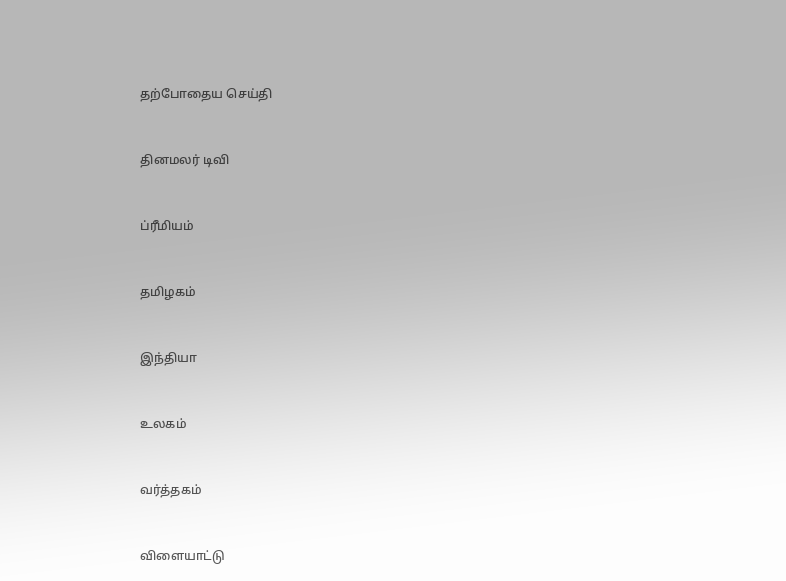தற்போதைய செய்தி


தினமலர் டிவி


ப்ரீமியம்


தமிழகம்


இந்தியா


உலகம்


வர்த்தகம்


விளையாட்டு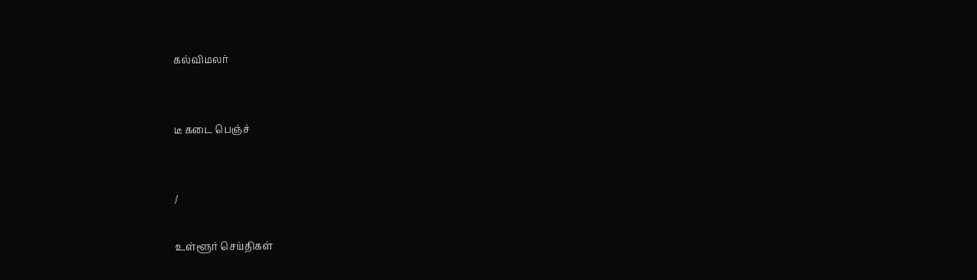கல்விமலர்


டீ கடை பெஞ்ச்


/

உள்ளூர் செய்திகள்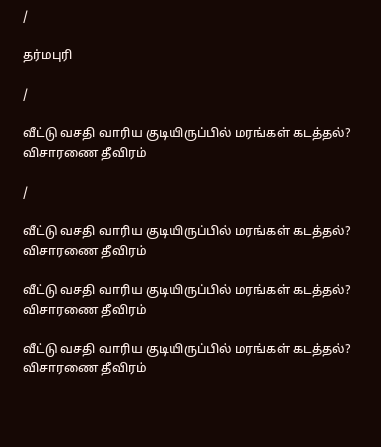/

தர்மபுரி

/

வீட்டு வசதி வாரிய குடியிருப்பில் மரங்கள் கடத்தல்? விசாரணை தீவிரம்

/

வீட்டு வசதி வாரிய குடியிருப்பில் மரங்கள் கடத்தல்? விசாரணை தீவிரம்

வீட்டு வசதி வாரிய குடியிருப்பில் மரங்கள் கடத்தல்? விசாரணை தீவிரம்

வீட்டு வசதி வாரிய குடியிருப்பில் மரங்கள் கடத்தல்? விசாரணை தீவிரம்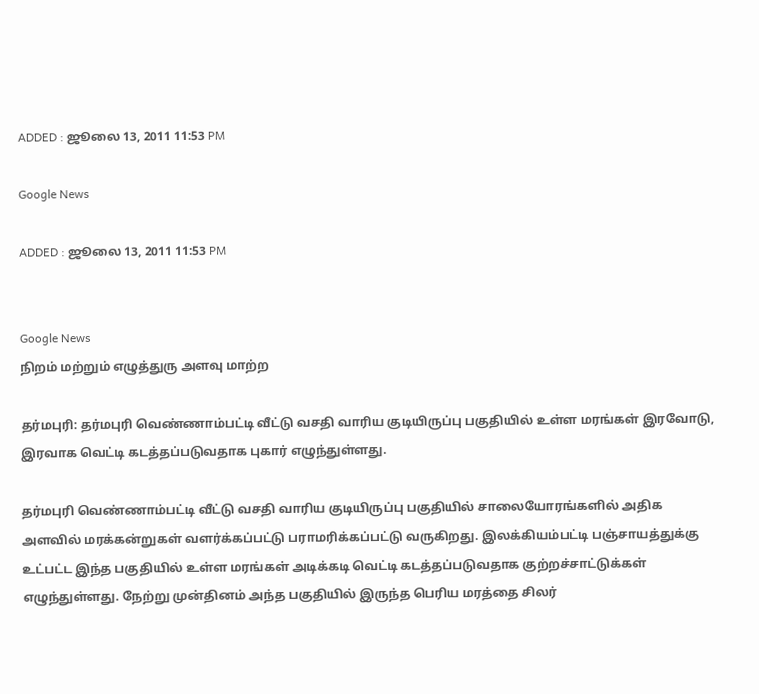ADDED : ஜூலை 13, 2011 11:53 PM

Google News

ADDED : ஜூலை 13, 2011 11:53 PM


Google News
நிறம் மற்றும் எழுத்துரு அளவு மாற்ற

தர்மபுரி: தர்மபுரி வெண்ணாம்பட்டி வீட்டு வசதி வாரிய குடியிருப்பு பகுதியில் உள்ள மரங்கள் இரவோடு, இரவாக வெட்டி கடத்தப்படுவதாக புகார் எழுந்துள்ளது.

தர்மபுரி வெண்ணாம்பட்டி வீட்டு வசதி வாரிய குடியிருப்பு பகுதியில் சாலையோரங்களில் அதிக அளவில் மரக்கன்றுகள் வளர்க்கப்பட்டு பராமரிக்கப்பட்டு வருகிறது. இலக்கியம்பட்டி பஞ்சாயத்துக்கு உட்பட்ட இந்த பகுதியில் உள்ள மரங்கள் அடிக்கடி வெட்டி கடத்தப்படுவதாக குற்றச்சாட்டுக்கள் எழுந்துள்ளது. நேற்று முன்தினம் அந்த பகுதியில் இருந்த பெரிய மரத்தை சிலர்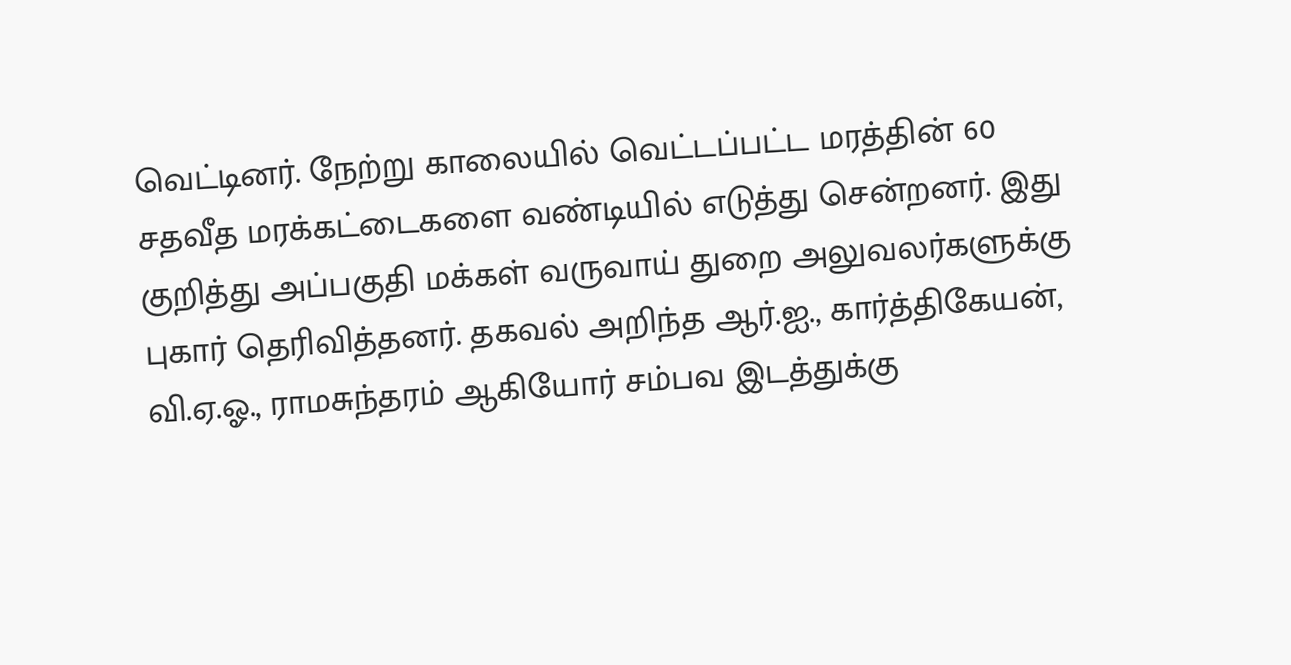வெட்டினர். நேற்று காலையில் வெட்டப்பட்ட மரத்தின் 60 சதவீத மரக்கட்டைகளை வண்டியில் எடுத்து சென்றனர். இது குறித்து அப்பகுதி மக்கள் வருவாய் துறை அலுவலர்களுக்கு புகார் தெரிவித்தனர். தகவல் அறிந்த ஆர்.ஐ., கார்த்திகேயன், வி.ஏ.ஓ., ராமசுந்தரம் ஆகியோர் சம்பவ இடத்துக்கு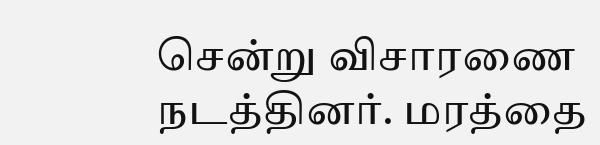சென்று விசாரணை நடத்தினர். மரத்தை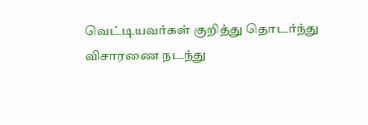வெட்டியவர்கள் குறித்து தொடர்ந்து விசாரணை நடந்து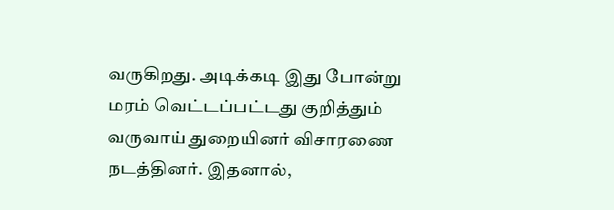வருகிறது. அடிக்கடி இது போன்று மரம் வெட்டப்பட்டது குறித்தும் வருவாய் துறையினர் விசாரணை நடத்தினர். இதனால்,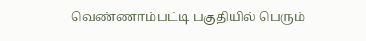வெண்ணாம்பட்டி பகுதியில் பெரும்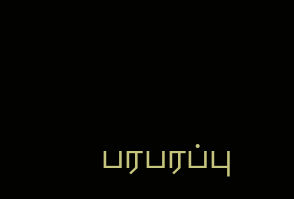பரபரப்பு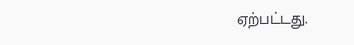ஏற்பட்டது.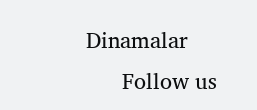Dinamalar
      Follow us